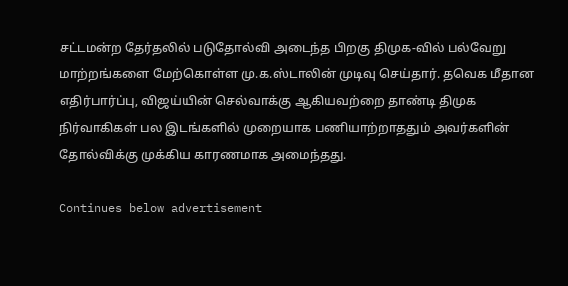சட்டமன்ற தேர்தலில் படுதோல்வி அடைந்த பிறகு திமுக-வில் பல்வேறு மாற்றங்களை மேற்கொள்ள மு.க.ஸ்டாலின் முடிவு செய்தார். தவெக மீதான எதிர்பார்ப்பு, விஜய்யின் செல்வாக்கு ஆகியவற்றை தாண்டி திமுக நிர்வாகிகள் பல இடங்களில் முறையாக பணியாற்றாததும் அவர்களின் தோல்விக்கு முக்கிய காரணமாக அமைந்தது.

Continues below advertisement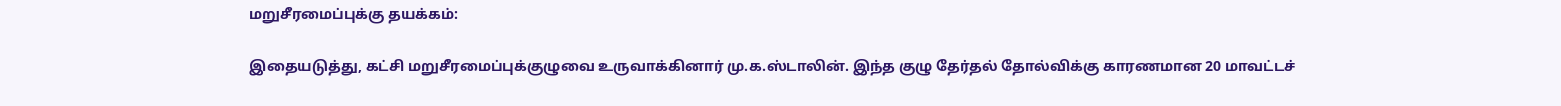மறுசீரமைப்புக்கு தயக்கம்:

இதையடுத்து, கட்சி மறுசீரமைப்புக்குழுவை உருவாக்கினார் மு.க.ஸ்டாலின். இந்த குழு தேர்தல் தோல்விக்கு காரணமான 20 மாவட்டச்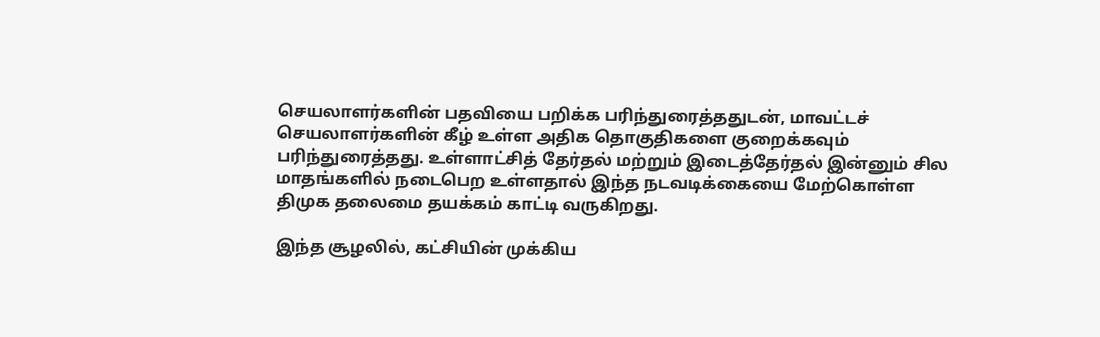செயலாளர்களின் பதவியை பறிக்க பரிந்துரைத்ததுடன், மாவட்டச் செயலாளர்களின் கீழ் உள்ள அதிக தொகுதிகளை குறைக்கவும் பரிந்துரைத்தது. உள்ளாட்சித் தேர்தல் மற்றும் இடைத்தேர்தல் இன்னும் சில மாதங்களில் நடைபெற உள்ளதால் இந்த நடவடிக்கையை மேற்கொள்ள திமுக தலைமை தயக்கம் காட்டி வருகிறது.

இந்த சூழலில், கட்சியின் முக்கிய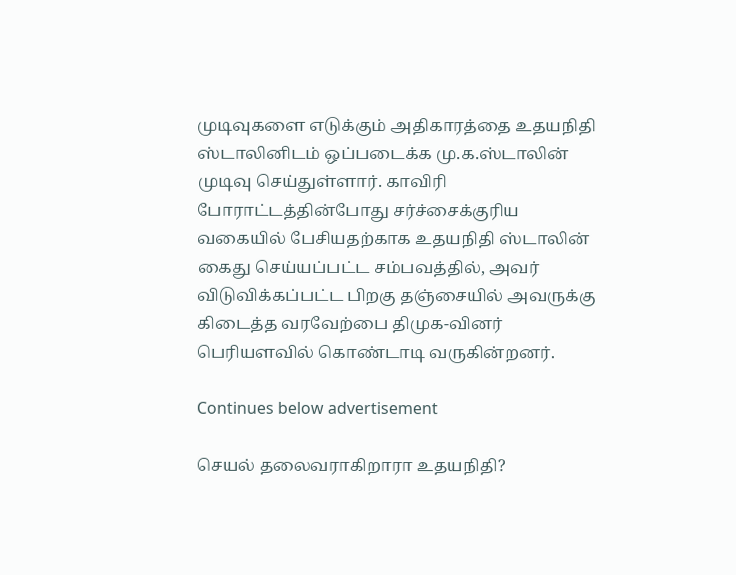முடிவுகளை எடுக்கும் அதிகாரத்தை உதயநிதி ஸ்டாலினிடம் ஒப்படைக்க மு.க.ஸ்டாலின் முடிவு செய்துள்ளார். காவிரி போராட்டத்தின்போது சர்ச்சைக்குரிய வகையில் பேசியதற்காக உதயநிதி ஸ்டாலின் கைது செய்யப்பட்ட சம்பவத்தில், அவர் விடுவிக்கப்பட்ட பிறகு தஞ்சையில் அவருக்கு கிடைத்த வரவேற்பை திமுக-வினர் பெரியளவில் கொண்டாடி வருகின்றனர்.

Continues below advertisement

செயல் தலைவராகிறாரா உதயநிதி?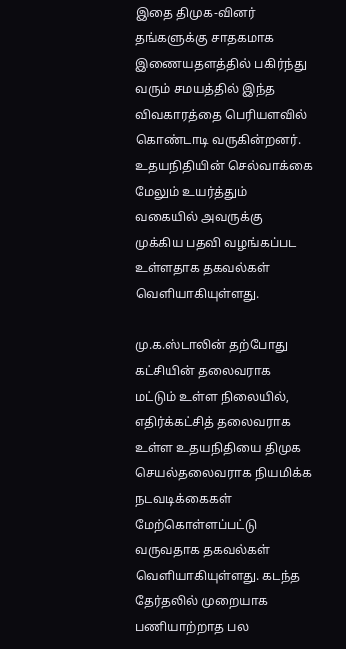இதை திமுக-வினர் தங்களுக்கு சாதகமாக இணையதளத்தில் பகிர்ந்து வரும் சமயத்தில் இந்த விவகாரத்தை பெரியளவில் கொண்டாடி வருகின்றனர். உதயநிதியின் செல்வாக்கை மேலும் உயர்த்தும் வகையில் அவருக்கு முக்கிய பதவி வழங்கப்பட உள்ளதாக தகவல்கள் வெளியாகியுள்ளது.

மு.க.ஸ்டாலின் தற்போது கட்சியின் தலைவராக மட்டும் உள்ள நிலையில், எதிர்க்கட்சித் தலைவராக உள்ள உதயநிதியை திமுக செயல்தலைவராக நியமிக்க நடவடிக்கைகள் மேற்கொள்ளப்பட்டு வருவதாக தகவல்கள் வெளியாகியுள்ளது. கடந்த தேர்தலில் முறையாக பணியாற்றாத பல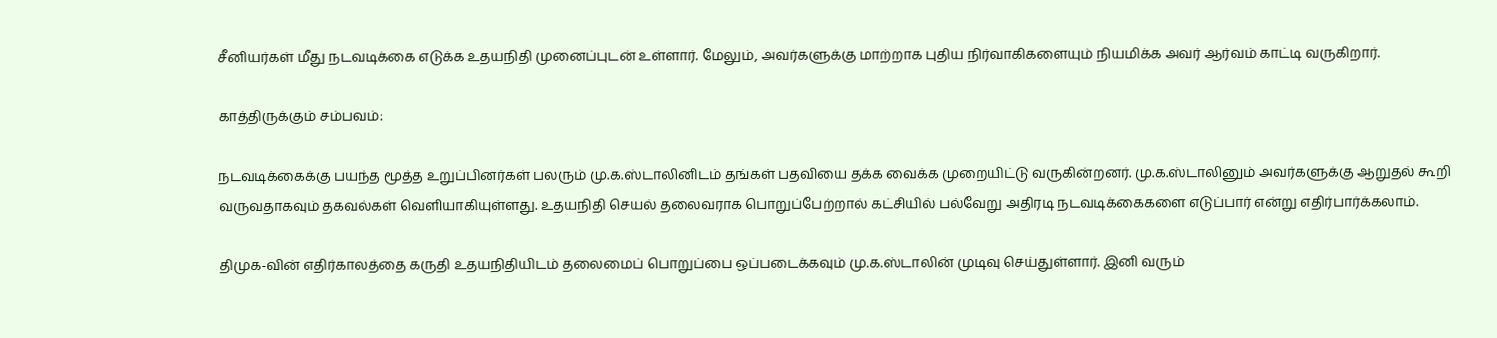சீனியர்கள் மீது நடவடிக்கை எடுக்க உதயநிதி முனைப்புடன் உள்ளார். மேலும், அவர்களுக்கு மாற்றாக புதிய நிர்வாகிகளையும் நியமிக்க அவர் ஆர்வம் காட்டி வருகிறார்.

காத்திருக்கும் சம்பவம்:

நடவடிக்கைக்கு பயந்த மூத்த உறுப்பினர்கள் பலரும் மு.க.ஸ்டாலினிடம் தங்கள் பதவியை தக்க வைக்க முறையிட்டு வருகின்றனர். மு.க.ஸ்டாலினும் அவர்களுக்கு ஆறுதல் கூறி வருவதாகவும் தகவல்கள் வெளியாகியுள்ளது. உதயநிதி செயல் தலைவராக பொறுப்பேற்றால் கட்சியில் பல்வேறு அதிரடி நடவடிக்கைகளை எடுப்பார் என்று எதிர்பார்க்கலாம்.

திமுக-வின் எதிர்காலத்தை கருதி உதயநிதியிடம் தலைமைப் பொறுப்பை ஒப்படைக்கவும் மு.க.ஸ்டாலின் முடிவு செய்துள்ளார். இனி வரும்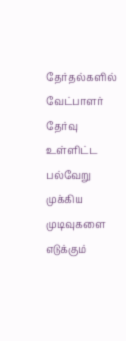தேர்தல்களில் வேட்பாளர் தேர்வு உள்ளிட்ட பல்வேறு முக்கிய முடிவுகளை எடுக்கும்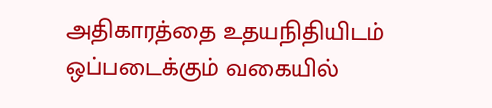அதிகாரத்தை உதயநிதியிடம் ஒப்படைக்கும் வகையில்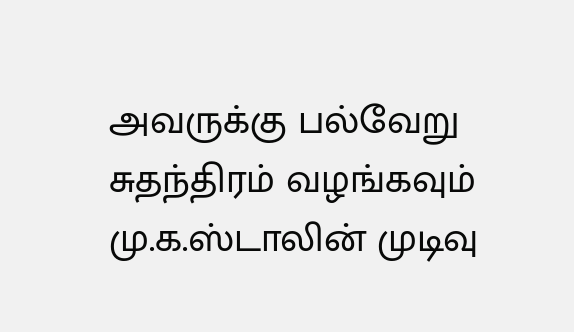அவருக்கு பல்வேறு சுதந்திரம் வழங்கவும் மு.க.ஸ்டாலின் முடிவு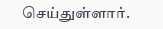செய்துள்ளார்.